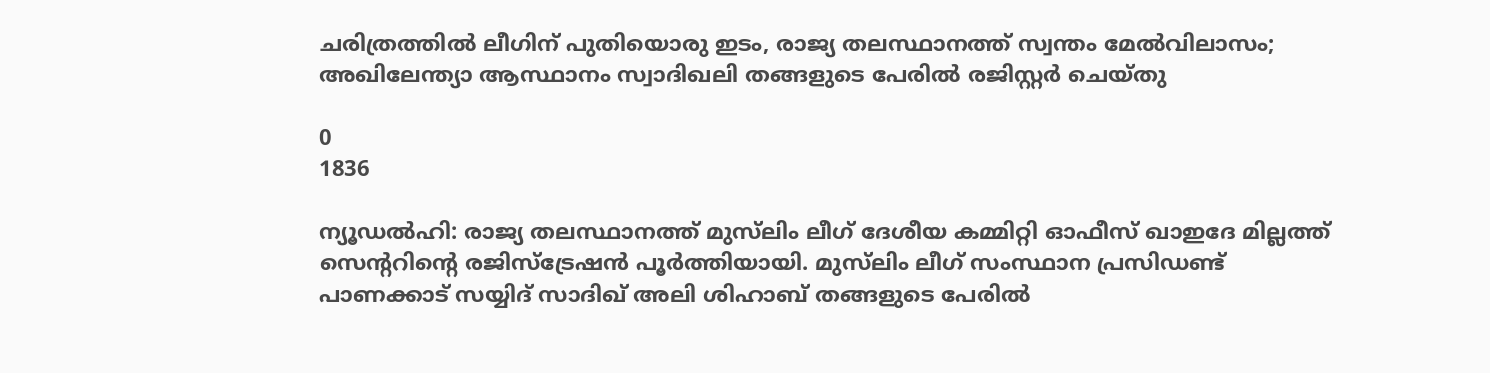ചരിത്രത്തിൽ ലീഗിന് പുതിയൊരു ഇടം, രാജ്യ തലസ്ഥാനത്ത് സ്വന്തം മേൽവിലാസം; അഖിലേന്ത്യാ ആസ്ഥാനം സ്വാദിഖലി തങ്ങളുടെ പേരിൽ രജിസ്റ്റർ ചെയ്തു

0
1836

ന്യൂഡൽഹി: രാജ്യ തലസ്ഥാനത്ത് മുസ്‌ലിം ലീഗ് ദേശീയ കമ്മിറ്റി ഓഫീസ് ഖാഇദേ മില്ലത്ത് സെന്ററിന്റെ രജിസ്‌ട്രേഷന്‍ പൂര്‍ത്തിയായി. മുസ്‌ലിം ലീഗ് സംസ്ഥാന പ്രസിഡണ്ട് പാണക്കാട് സയ്യിദ് സാദിഖ് അലി ശിഹാബ് തങ്ങളുടെ പേരില്‍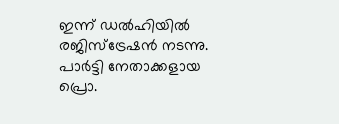ഇന്ന് ഡല്‍ഹിയില്‍ രജിസ്‌ട്രേഷന്‍ നടന്നു. പാര്‍ട്ടി നേതാക്കളായ പ്രൊ.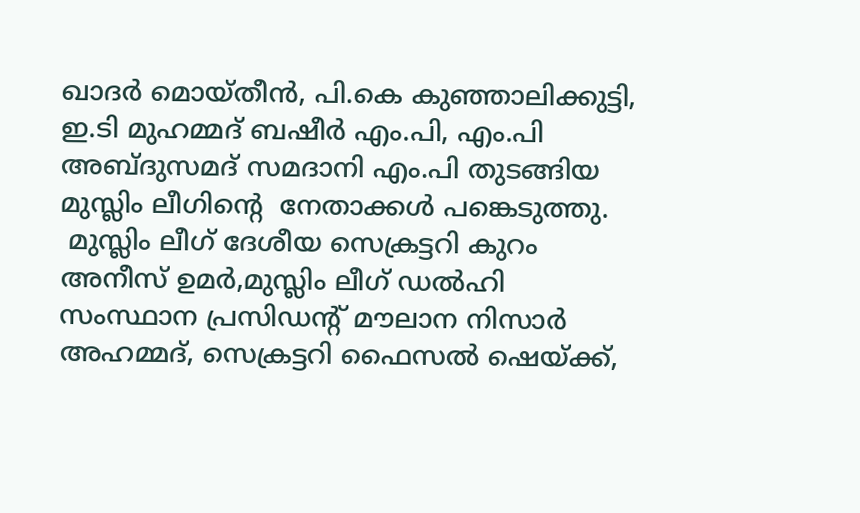ഖാദര്‍ മൊയ്തീന്‍, പി.കെ കുഞ്ഞാലിക്കുട്ടി, ഇ.ടി മുഹമ്മദ് ബഷീര്‍ എം.പി, എം.പി അബ്ദുസമദ് സമദാനി എം.പി തുടങ്ങിയ മുസ്ലിം ലീഗിന്റെ  നേതാക്കള്‍ പങ്കെടുത്തു.
 മുസ്ലിം ലീഗ് ദേശീയ സെക്രട്ടറി കുറം അനീസ് ഉമര്‍,മുസ്ലിം ലീഗ് ഡല്‍ഹി സംസ്ഥാന പ്രസിഡന്റ് മൗലാന നിസാര്‍ അഹമ്മദ്, സെക്രട്ടറി ഫൈസല്‍ ഷെയ്ക്ക്,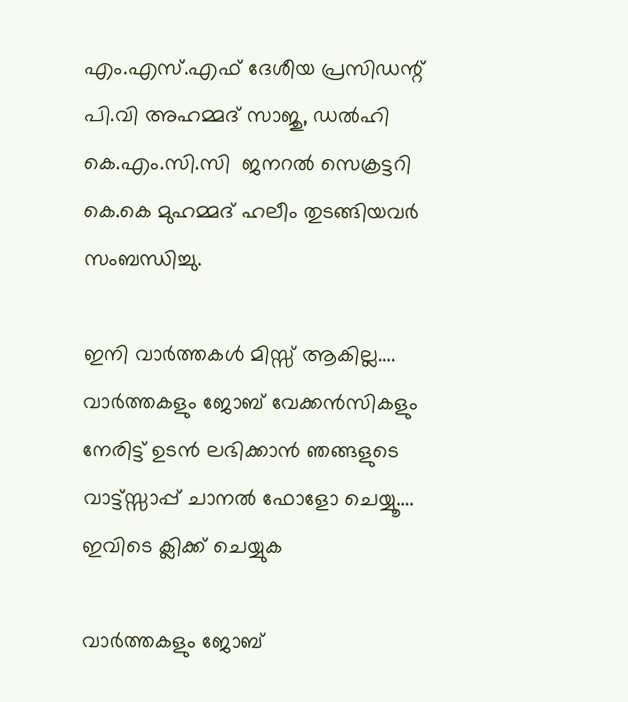എം.എസ്.എഫ് ദേശീയ പ്രസിഡന്റ് പി.വി അഹമ്മദ് സാജു, ഡല്‍ഹി കെ.എം.സി.സി  ജനറല്‍ സെക്രട്ടറി കെ.കെ മുഹമ്മദ് ഹലീം തുടങ്ങിയവര്‍ സംബന്ധിച്ചു.

ഇനി വാർത്തകൾ മിസ്സ്‌ ആകില്ല…. വാർത്തകളും ജോബ് വേക്കൻസികളും നേരിട്ട് ഉടൻ ലഭിക്കാൻ ഞങ്ങളുടെ വാട്ട്സ്സാപ്പ് ചാനൽ ഫോളോ ചെയ്യൂ…. ഇവിടെ ക്ലിക്ക് ചെയ്യുക

വാർത്തകളും ജോബ്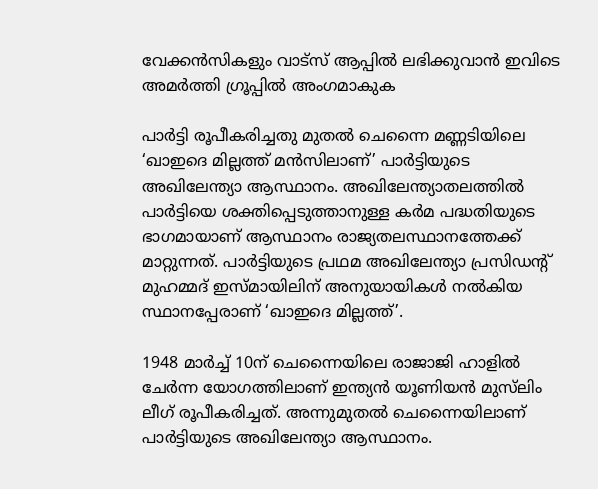വേക്കൻസികളും വാട്സ് ആപ്പിൽ ലഭിക്കുവാൻ ഇവിടെ അമർത്തി ഗ്രൂപ്പിൽ അംഗമാകുക

പാർട്ടി രൂപീകരിച്ചതു മുതൽ ചെന്നൈ മണ്ണടിയിലെ ‘ഖാഇദെ മില്ലത്ത് മൻസിലാണ്’ പാർട്ടിയുടെ അഖിലേന്ത്യാ ആസ്ഥാനം. അഖിലേന്ത്യാതലത്തിൽ പാർട്ടിയെ ശക്തിപ്പെടുത്താനുള്ള കർമ പദ്ധതിയുടെ ഭാഗമായാണ് ആസ്ഥാനം രാജ്യതലസ്ഥാനത്തേക്ക് മാറ്റുന്നത്. പാർട്ടിയുടെ പ്രഥമ അഖിലേന്ത്യാ പ്രസിഡന്റ് മുഹമ്മദ് ഇസ്മായിലിന് അനുയായികൾ നൽകിയ സ്ഥാനപ്പേരാണ് ‘ഖാഇദെ മില്ലത്ത്’.

1948 മാർച്ച് 10ന് ചെന്നൈയിലെ രാജാജി ഹാളിൽ ചേർന്ന യോഗത്തിലാണ് ഇന്ത്യൻ യൂണിയൻ മുസ്‌ലിം ലീഗ് രൂപീകരിച്ചത്. അന്നുമുതൽ ചെന്നൈയിലാണ് പാർട്ടിയുടെ അഖിലേന്ത്യാ ആസ്ഥാനം.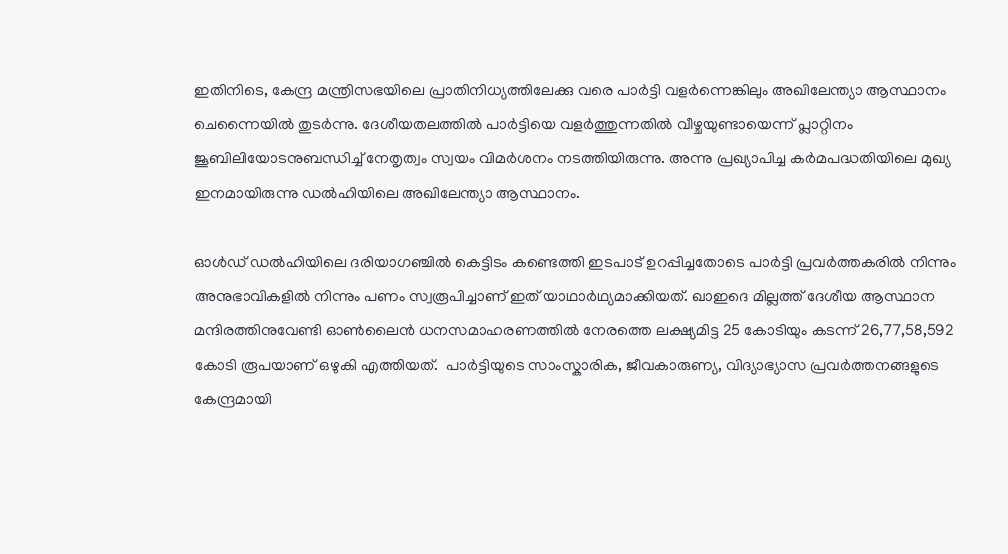ഇതിനിടെ, കേന്ദ്ര മന്ത്രിസഭയിലെ പ്രാതിനിധ്യത്തിലേക്കു വരെ പാർട്ടി വളർന്നെങ്കിലും അഖിലേന്ത്യാ ആസ്ഥാനം ചെന്നൈയിൽ തുടർന്നു. ദേശീയതലത്തിൽ പാർട്ടിയെ വളർത്തുന്നതിൽ വീഴ്ചയുണ്ടായെന്ന് പ്ലാറ്റിനം ജൂബിലിയോടനുബന്ധിച്ച് നേതൃത്വം സ്വയം വിമർശനം നടത്തിയിരുന്നു. അന്നു പ്രഖ്യാപിച്ച കർമപദ്ധതിയിലെ മുഖ്യ ഇനമായിരുന്നു ഡൽഹിയിലെ അഖിലേന്ത്യാ ആസ്ഥാനം.

ഓൾഡ് ഡൽഹിയിലെ ദരിയാഗഞ്ചിൽ കെട്ടിടം കണ്ടെത്തി ഇടപാട് ഉറപ്പിച്ചതോടെ പാർട്ടി പ്രവർത്തകരിൽ നിന്നും അനുഭാവികളിൽ നിന്നും പണം സ്വരൂപിച്ചാണ് ഇത് യാഥാർഥ്യമാക്കിയത്. ഖാഇദെ മില്ലത്ത് ദേശീയ ആസ്ഥാന മന്ദിരത്തിനുവേണ്ടി ഓൺലൈൻ ധനസമാഹരണത്തിൽ നേരത്തെ ലക്ഷ്യമിട്ട 25 കോടിയും കടന്ന് 26,77,58,592 കോടി രൂപയാണ് ഒഴുകി എത്തിയത്.  പാർട്ടിയുടെ സാംസ്കാരിക, ജീവകാരുണ്യ, വിദ്യാഭ്യാസ പ്രവർത്തനങ്ങളുടെ കേന്ദ്രമായി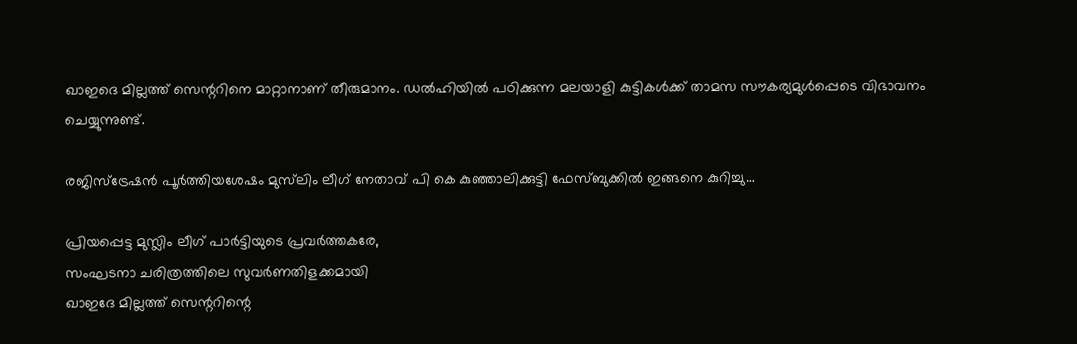ഖാഇദെ മില്ലത്ത് സെന്ററിനെ മാറ്റാനാണ് തീരുമാനം. ഡൽഹിയിൽ പഠിക്കുന്ന മലയാളി കുട്ടികൾക്ക് താമസ സൗകര്യമുൾപ്പെടെ വിഭാവനം ചെയ്യുന്നുണ്ട്.

രജിസ്‌ട്രേഷന്‍ പൂര്‍ത്തിയശേഷം മുസ്‌ലിം ലീഗ് നേതാവ് പി കെ കുഞ്ഞാലിക്കുട്ടി ഫേസ്ബുക്കില്‍ ഇങ്ങനെ കുറിച്ചു…

പ്രിയപ്പെട്ട മുസ്ലിം ലീഗ് പാര്‍ട്ടിയുടെ പ്രവര്‍ത്തകരേ,
സംഘടനാ ചരിത്രത്തിലെ സുവര്‍ണതിളക്കമായി
ഖാഇദേ മില്ലത്ത് സെന്ററിന്റെ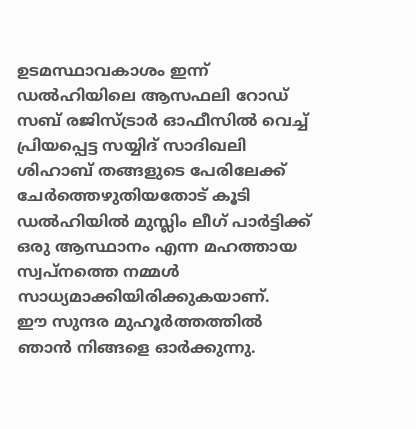ഉടമസ്ഥാവകാശം ഇന്ന്  ഡല്‍ഹിയിലെ ആസഫലി റോഡ് സബ് രജിസ്ട്രാര്‍ ഓഫീസില്‍ വെച്ച് പ്രിയപ്പെട്ട സയ്യിദ് സാദിഖലി ശിഹാബ് തങ്ങളുടെ പേരിലേക്ക് ചേര്‍ത്തെഴുതിയതോട് കൂടി ഡല്‍ഹിയില്‍ മുസ്ലിം ലീഗ് പാര്‍ട്ടിക്ക് ഒരു ആസ്ഥാനം എന്ന മഹത്തായ സ്വപ്നത്തെ നമ്മള്‍ സാധ്യമാക്കിയിരിക്കുകയാണ്.
ഈ സുന്ദര മുഹൂര്‍ത്തത്തില്‍ ഞാന്‍ നിങ്ങളെ ഓര്‍ക്കുന്നു.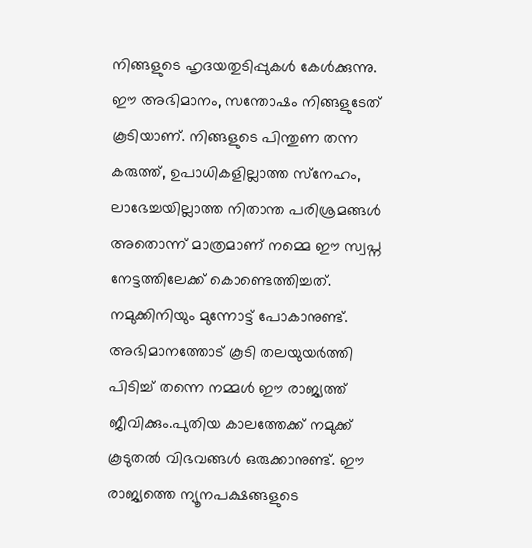നിങ്ങളുടെ ഹൃദയതുടിപ്പുകള്‍ കേള്‍ക്കുന്നു. ഈ അഭിമാനം, സന്തോഷം നിങ്ങളുടേത് കൂടിയാണ്. നിങ്ങളുടെ പിന്തുണ തന്ന കരുത്ത്, ഉപാധികളില്ലാത്ത സ്‌നേഹം, ലാഭേച്ചയില്ലാത്ത നിതാന്ത പരിശ്രമങ്ങള്‍ അതൊന്ന് മാത്രമാണ് നമ്മെ ഈ സ്വപ്ന നേട്ടത്തിലേക്ക് കൊണ്ടെത്തിച്ചത്.
നമുക്കിനിയും മുന്നോട്ട് പോകാനുണ്ട്. അഭിമാനത്തോട് കൂടി തലയുയര്‍ത്തി പിടിച്ച് തന്നെ നമ്മള്‍ ഈ രാജ്യത്ത് ജീവിക്കും.പുതിയ കാലത്തേക്ക് നമുക്ക് കൂടുതല്‍ വിഭവങ്ങള്‍ ഒരുക്കാനുണ്ട്. ഈ രാജ്യത്തെ ന്യൂനപക്ഷങ്ങളുടെ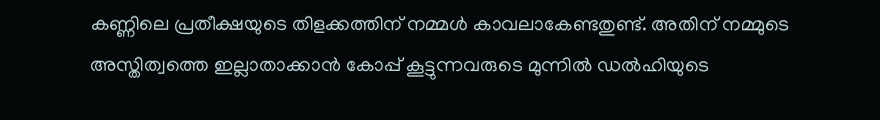കണ്ണിലെ പ്രതീക്ഷയുടെ തിളക്കത്തിന് നമ്മള്‍ കാവലാകേണ്ടതുണ്ട്. അതിന് നമ്മുടെ അസ്തിത്വത്തെ ഇല്ലാതാക്കാന്‍ കോപ്പ് കൂട്ടുന്നവരുടെ മുന്നില്‍ ഡല്‍ഹിയുടെ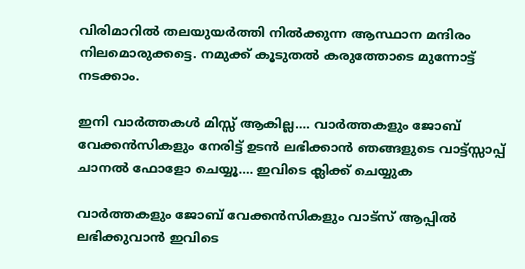വിരിമാറില്‍ തലയുയര്‍ത്തി നില്‍ക്കുന്ന ആസ്ഥാന മന്ദിരം നിലമൊരുക്കട്ടെ. നമുക്ക് കൂടുതല്‍ കരുത്തോടെ മുന്നോട്ട് നടക്കാം.

ഇനി വാർത്തകൾ മിസ്സ്‌ ആകില്ല…. വാർത്തകളും ജോബ് വേക്കൻസികളും നേരിട്ട് ഉടൻ ലഭിക്കാൻ ഞങ്ങളുടെ വാട്ട്സ്സാപ്പ് ചാനൽ ഫോളോ ചെയ്യൂ…. ഇവിടെ ക്ലിക്ക് ചെയ്യുക

വാർത്തകളും ജോബ് വേക്കൻസികളും വാട്സ് ആപ്പിൽ ലഭിക്കുവാൻ ഇവിടെ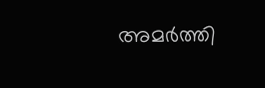അമർത്തി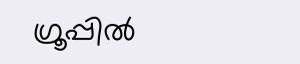ഗ്രൂപ്പിൽ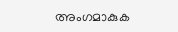അംഗമാകുക